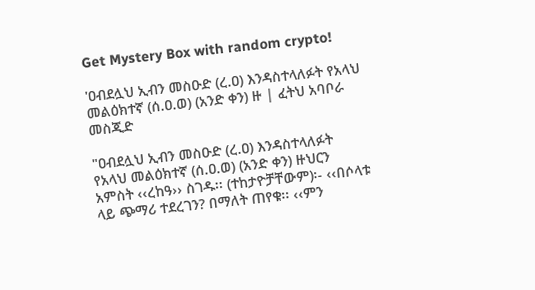Get Mystery Box with random crypto!

'ዐብደሏህ ኢብን መስዑድ (ረ.ዐ) እንዳስተላለፉት የአላህ መልዕክተኛ (ሰ.ዐ.ወ) (አንድ ቀን) ዙ | ፈትህ አባቦራ መስጂድ

"ዐብደሏህ ኢብን መስዑድ (ረ.ዐ) እንዳስተላለፉት የአላህ መልዕክተኛ (ሰ.ዐ.ወ) (አንድ ቀን) ዙህርን አምስት ‹‹ረከዓ›› ስገዱ፡፡ (ተከታዮቻቸውም)፡- ‹‹በሶላቱ ላይ ጭማሪ ተደረገን? በማለት ጠየቁ፡፡ ‹‹ምን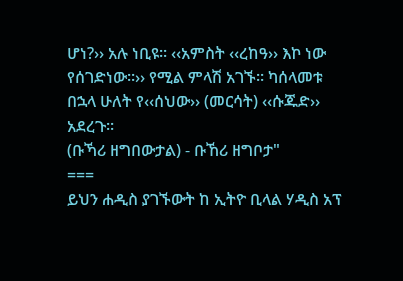ሆነ?›› አሉ ነቢዩ፡፡ ‹‹አምስት ‹‹ረከዓ›› እኮ ነው የሰገድነው፡፡›› የሚል ምላሽ አገኙ፡፡ ካሰላመቱ በኋላ ሁለት የ‹‹ሰህው›› (መርሳት) ‹‹ሱጁድ›› አደረጉ፡፡
(ቡኻሪ ዘግበውታል) - ቡኸሪ ዘግቦታ"
===
ይህን ሐዲስ ያገኙውት ከ ኢትዮ ቢላል ሃዲስ አፕ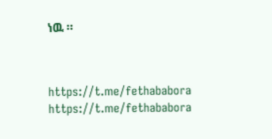ነዉ ።



https://t.me/fethababora
https://t.me/fethababora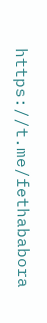https://t.me/fethababora